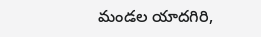మండల యాదగిరి,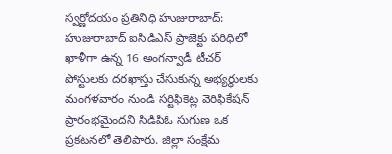స్వర్ణోదయం ప్రతినిధి హుజురాబాద్: హుజురాబాద్ ఐసిడిఎస్ ప్రాజెక్టు పరిధిలో ఖాళీగా ఉన్న 16 అంగన్వాడీ టీచర్ పోస్టులకు దరఖాస్తు చేసుకున్న అభ్యర్థులకు మంగళవారం నుండి సర్టిఫికెట్ల వెరిఫికేషన్ ప్రారంభమైందని సిడిపిఓ సుగుణ ఒక ప్రకటనలో తెలిపారు. జిల్లా సంక్షేమ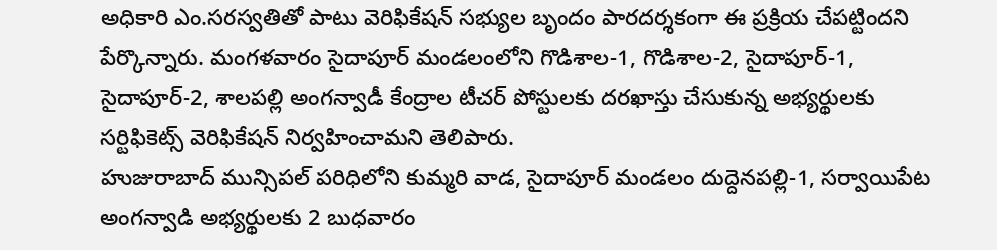అధికారి ఎం.సరస్వతితో పాటు వెరిఫికేషన్ సభ్యుల బృందం పారదర్శకంగా ఈ ప్రక్రియ చేపట్టిందని పేర్కొన్నారు. మంగళవారం సైదాపూర్ మండలంలోని గొడిశాల-1, గొడిశాల-2, సైదాపూర్-1, సైదాపూర్-2, శాలపల్లి అంగన్వాడీ కేంద్రాల టీచర్ పోస్టులకు దరఖాస్తు చేసుకున్న అభ్యర్థులకు సర్టిఫికెట్స్ వెరిఫికేషన్ నిర్వహించామని తెలిపారు.
హుజురాబాద్ మున్సిపల్ పరిధిలోని కుమ్మరి వాడ, సైదాపూర్ మండలం దుద్దెనపల్లి-1, సర్వాయిపేట అంగన్వాడి అభ్యర్థులకు 2 బుధవారం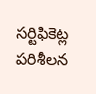సర్టిఫికెట్ల పరిశీలన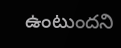ఉంటుందని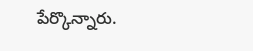పేర్కొన్నారు.